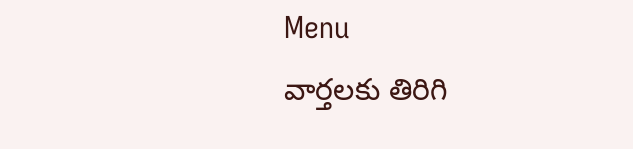Menu
వార్తలకు తిరిగి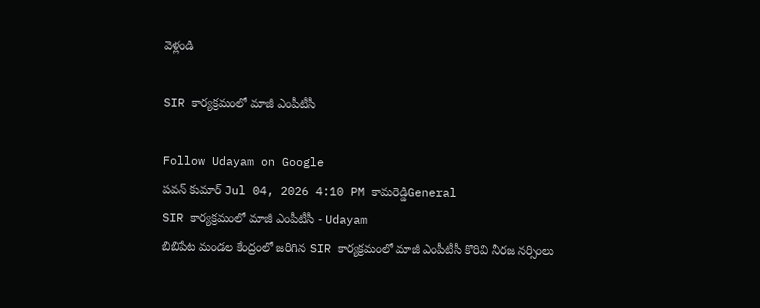వెళ్లండి

SIR కార్యక్రమంలో మాజీ ఎంపీటీసీ

Follow Udayam on Google
పవన్ కుమార్ Jul 04, 2026 4:10 PM కామరెడ్డిGeneral
SIR కార్యక్రమంలో మాజీ ఎంపీటీసీ - Udayam
బిబిపేట మండల కేంద్రంలో జరిగిన SIR కార్యక్రమంలో మాజీ ఎంపీటీసీ కొరివి నీరజ నర్సింలు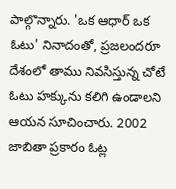పాల్గొన్నారు. 'ఒక ఆధార్ ఒక ఓటు' నినాదంతో, ప్రజలందరూ దేశంలో తాము నివసిస్తున్న చోటే ఓటు హక్కును కలిగి ఉండాలని ఆయన సూచించారు. 2002 జాబితా ప్రకారం ఓట్ల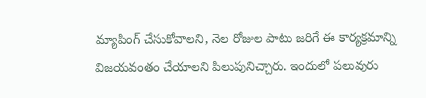మ్యాపింగ్ చేసుకోవాలని, నెల రోజుల పాటు జరిగే ఈ కార్యక్రమాన్ని విజయవంతం చేయాలని పిలుపునిచ్చారు. ఇందులో పలువురు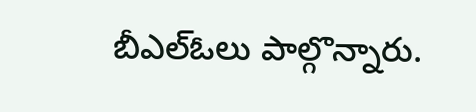బీఎల్ఓలు పాల్గొన్నారు.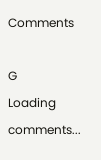Comments

G
Loading comments...